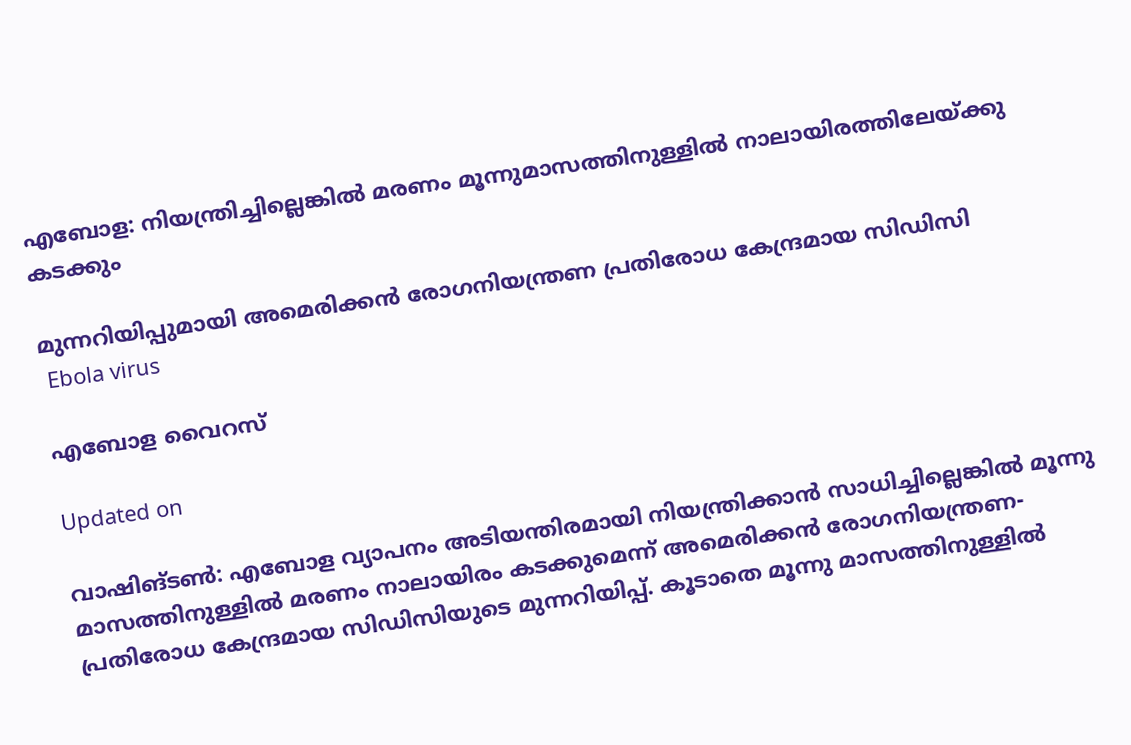എബോള: നിയന്ത്രിച്ചില്ലെങ്കിൽ മരണം മൂന്നുമാസത്തിനുള്ളിൽ നാലായിരത്തിലേയ്ക്കു കടക്കും

മുന്നറിയിപ്പുമായി അമെരിക്കൻ രോഗനിയന്ത്രണ പ്രതിരോധ കേന്ദ്രമായ സിഡിസി
 Ebola virus

എബോള വൈറസ്

Updated on

വാഷിങ്ടൺ: എബോള വ്യാപനം അടിയന്തിരമായി നിയന്ത്രിക്കാൻ സാധിച്ചില്ലെങ്കിൽ മൂന്നു മാസത്തിനുള്ളിൽ മരണം നാലായിരം കടക്കുമെന്ന് അമെരിക്കൻ രോഗനിയന്ത്രണ-പ്രതിരോധ കേന്ദ്രമായ സിഡിസിയുടെ മുന്നറിയിപ്പ്. കൂടാതെ മൂന്നു മാസത്തിനുള്ളിൽ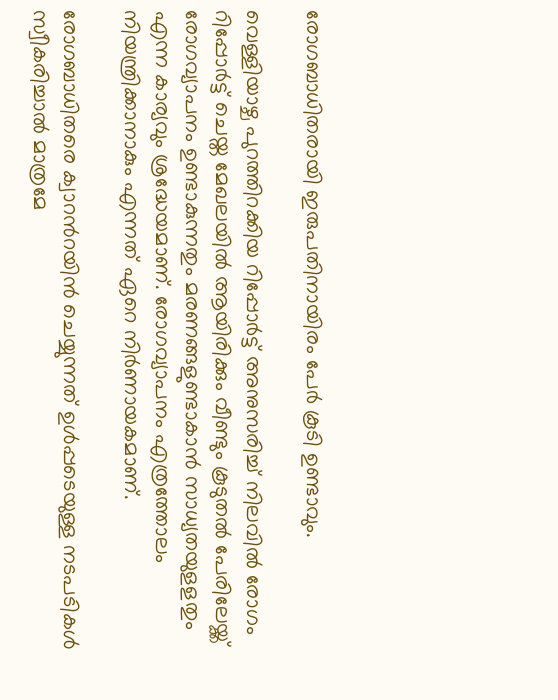രോഗബാധിതരായി ഇരുപതിനായിരം പേർ കൂടി ഉണ്ടാവും.

വെള്ളിയാഴ്ച പുറത്തിറക്കിയ റിപ്പോർട്ട് അനുസരിച്ച് നിലവിൽ രോഗം റിപ്പോർട്ട് ചെയ്ത മേഖലയിൽ ആയിരിക്കും വീണ്ടും കൂടുതൽ പേരിലേയ്ക്ക് രോഗവ്യാപനം ഉണ്ടാകുന്നതും മരണങ്ങളുണ്ടാകാൻ സാധ്യതയുളളതും എന്ന കാര്യവും ശ്രദ്ധേയമാണ്. രോഗവ്യാപനം എത്രത്തോലം നിയന്ത്രിക്കാനാകും എന്നത് ഏറെ നിർണായകമാണ്.

രോഗബാധിതരെ ക്വാറന്‍റയിൻ ചെയ്യുന്നത് ഉൾപ്പടെയുള്ള നടപടികൾ സ്വീകരിച്ചാൽ മാത്രമേ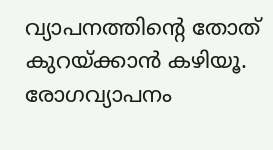വ്യാപനത്തിന്‍റെ തോത് കുറയ്ക്കാൻ കഴിയൂ. രോഗവ്യാപനം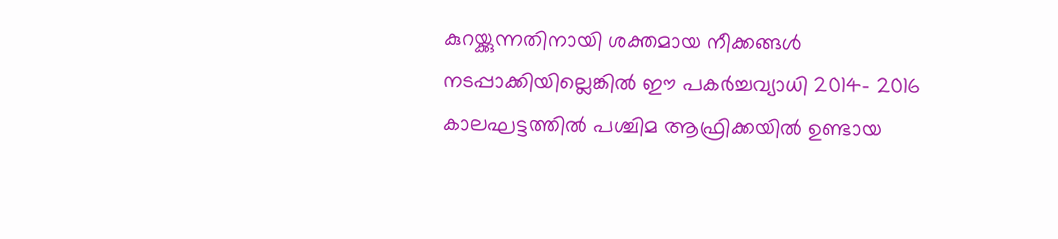കുറയ്ക്കുന്നതിനായി ശക്തമായ നീക്കങ്ങൾ നടപ്പാക്കിയില്ലെങ്കിൽ ഈ പകർച്ചവ്യാധി 2014- 2016 കാലഘട്ടത്തിൽ പശ്ചിമ ആഫ്രിക്കയിൽ ഉണ്ടായ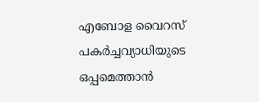എബോള വൈറസ് പകർച്ചവ്യാധിയുടെ ഒപ്പമെത്താൻ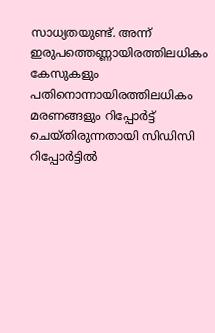സാധ്യതയുണ്ട്. അന്ന് ഇരുപത്തെണ്ണായിരത്തിലധികം കേസുകളും പതിനൊന്നായിരത്തിലധികം മരണങ്ങളും റിപ്പോർട്ട് ചെയ്തിരുന്നതായി സിഡിസി റിപ്പോർട്ടിൽ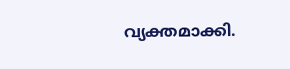വ്യക്തമാക്കി.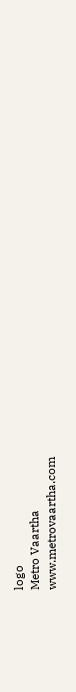logo
Metro Vaartha
www.metrovaartha.com